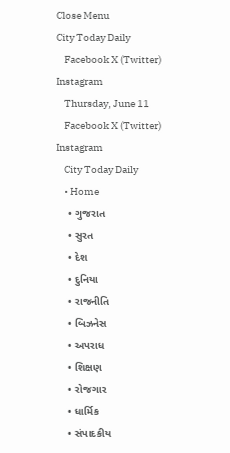Close Menu
City Today Daily
    Facebook X (Twitter) Instagram
    Thursday, June 11
    Facebook X (Twitter) Instagram
    City Today Daily
    • Home
    • ગુજરાત
    • સુરત
    • દેશ
    • દુનિયા
    • રાજનીતિ
    • બિઝનેસ
    • અપરાધ
    • શિક્ષણ
    • રોજગાર
    • ધાર્મિક
    • સંપાદકીય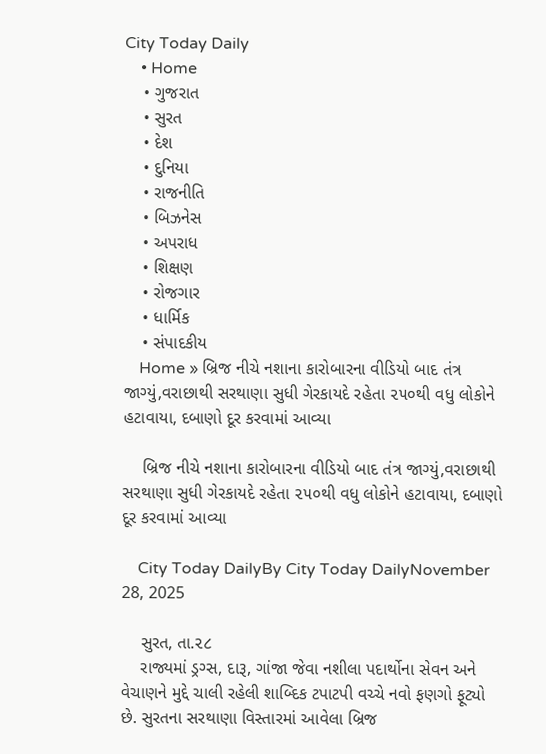City Today Daily
    • Home
    • ગુજરાત
    • સુરત
    • દેશ
    • દુનિયા
    • રાજનીતિ
    • બિઝનેસ
    • અપરાધ
    • શિક્ષણ
    • રોજગાર
    • ધાર્મિક
    • સંપાદકીય
    Home » બ્રિજ નીચે નશાના કારોબારના વીડિયો બાદ તંત્ર જાગ્યું,વરાછાથી સરથાણા સુધી ગેરકાયદે રહેતા ૨૫૦થી વધુ લોકોને હટાવાયા, દબાણો દૂર કરવામાં આવ્યા

    બ્રિજ નીચે નશાના કારોબારના વીડિયો બાદ તંત્ર જાગ્યું,વરાછાથી સરથાણા સુધી ગેરકાયદે રહેતા ૨૫૦થી વધુ લોકોને હટાવાયા, દબાણો દૂર કરવામાં આવ્યા

    City Today DailyBy City Today DailyNovember 28, 2025

    સુરત, તા.૨૮
    રાજ્યમાં ડ્રગ્સ, દારૂ, ગાંજા જેવા નશીલા પદાર્થોના સેવન અને વેચાણને મુદ્દે ચાલી રહેલી શાબ્દિક ટપાટપી વચ્ચે નવો ફણગો ફૂટ્યો છે. સુરતના સરથાણા વિસ્તારમાં આવેલા બ્રિજ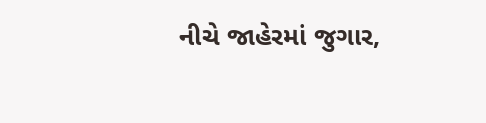નીચે જાહેરમાં જુગાર,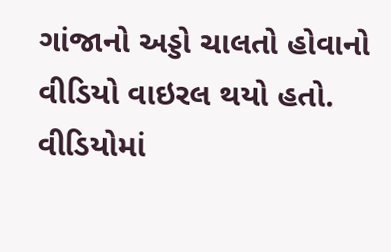ગાંજાનો અડ્ડો ચાલતો હોવાનો વીડિયો વાઇરલ થયો હતો. વીડિયોમાં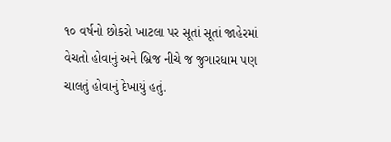૧૦ વર્ષનો છોકરો ખાટલા પર સૂતાં સૂતાં જાહેરમાં વેચતો હોવાનું અને બ્રિજ નીચે જ જુગારધામ પણ ચાલતું હોવાનું દેખાયું હતું.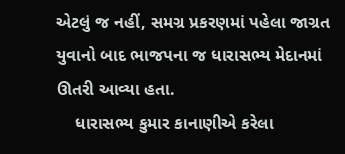એટલું જ નહીં, સમગ્ર પ્રકરણમાં પહેલા જાગ્રત યુવાનો બાદ ભાજપના જ ધારાસભ્ય મેદાનમાં ઊતરી આવ્યા હતા.
    ધારાસભ્ય કુમાર કાનાણીએ કરેલા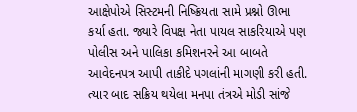આક્ષેપોએ સિસ્ટમની નિષ્ક્રિયતા સામે પ્રશ્નો ઊભા કર્યા હતા. જ્યારે વિપક્ષ નેતા પાયલ સાકરિયાએ પણ પોલીસ અને પાલિકા કમિશનરને આ બાબતે આવેદનપત્ર આપી તાકીદે પગલાંની માગણી કરી હતી. ત્યાર બાદ સક્રિય થયેલા મનપા તંત્રએ મોડી સાંજે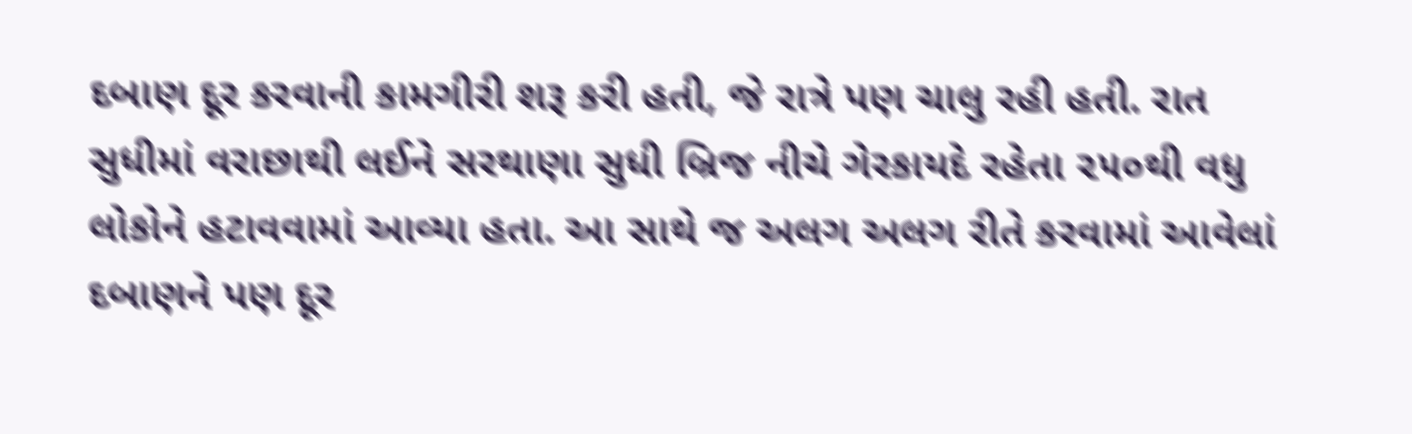દબાણ દૂર કરવાની કામગીરી શરૂ કરી હતી, જે રાત્રે પણ ચાલુ રહી હતી. રાત સુધીમાં વરાછાથી લઈને સરથાણા સુધી બ્રિજ નીચે ગેરકાયદે રહેતા ૨૫૦થી વધુ લોકોને હટાવવામાં આવ્યા હતા. આ સાથે જ અલગ અલગ રીતે કરવામાં આવેલાં દબાણને પણ દૂર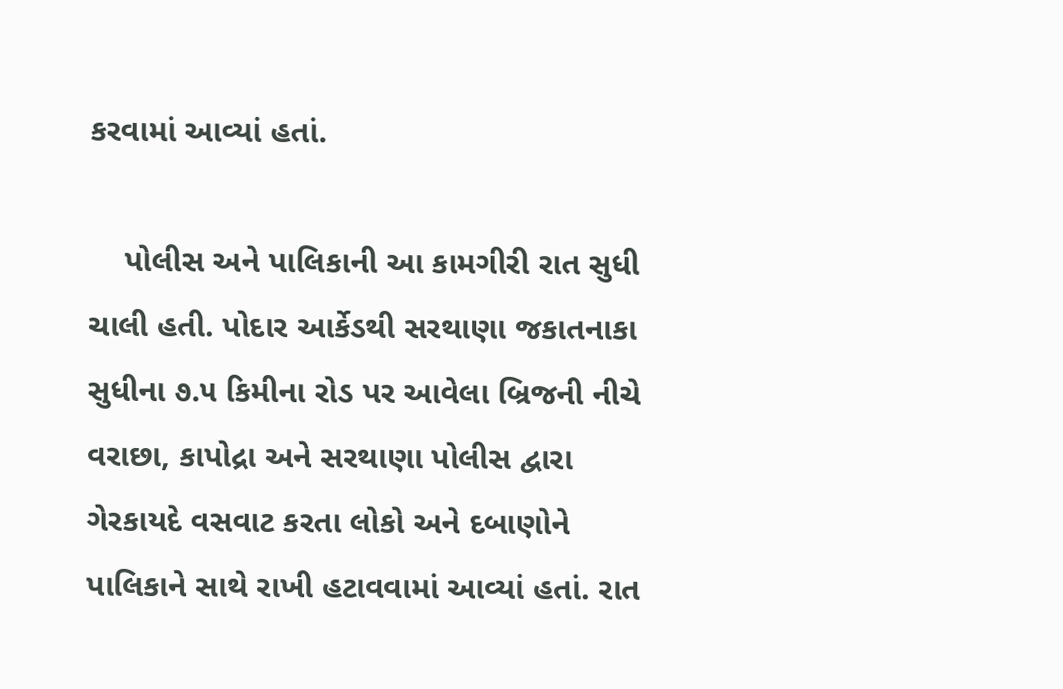કરવામાં આવ્યાં હતાં.

    પોલીસ અને પાલિકાની આ કામગીરી રાત સુધી ચાલી હતી. પોદાર આર્કેડથી સરથાણા જકાતનાકા સુધીના ૭.૫ કિમીના રોડ પર આવેલા બ્રિજની નીચે વરાછા, કાપોદ્રા અને સરથાણા પોલીસ દ્વારા ગેરકાયદે વસવાટ કરતા લોકો અને દબાણોને પાલિકાને સાથે રાખી હટાવવામાં આવ્યાં હતાં. રાત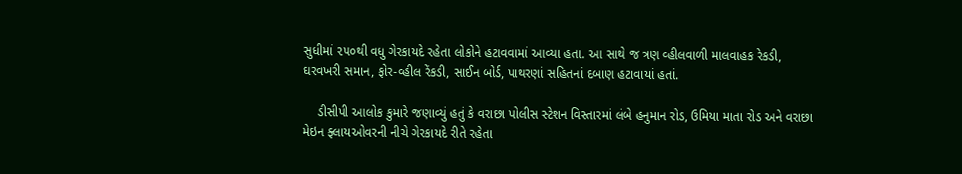સુધીમાં ૨૫૦થી વધુ ગેરકાયદે રહેતા લોકોને હટાવવામાં આવ્યા હતા. આ સાથે જ ત્રણ વ્હીલવાળી માલવાહક રેકડી, ઘરવખરી સમાન, ફોર-વ્હીલ રેંકડી, સાઈન બોર્ડ, પાથરણાં સહિતનાં દબાણ હટાવાયાં હતાં.

    ડીસીપી આલોક કુમારે જણાવ્યું હતું કે વરાછા પોલીસ સ્ટેશન વિસ્તારમાં લંબે હનુમાન રોડ, ઉમિયા માતા રોડ અને વરાછા મેઇન ફ્લાયઓવરની નીચે ગેરકાયદે રીતે રહેતા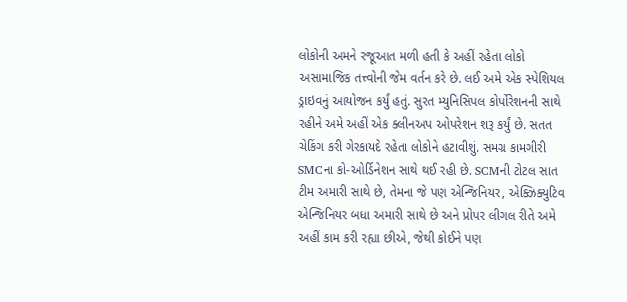લોકોની અમને રજૂઆત મળી હતી કે અહીં રહેતા લોકો અસામાજિક તત્ત્વોની જેમ વર્તન કરે છે. લઈ અમે એક સ્પેશિયલ ડ્રાઇવનું આયોજન કર્યું હતું. સુરત મ્યુનિસિપલ કોર્પોરેશનની સાથે રહીને અમે અહીં એક ક્લીનઅપ ઓપરેશન શરૂ કર્યું છે. સતત ચેકિંગ કરી ગેરકાયદે રહેતા લોકોને હટાવીશું. સમગ્ર કામગીરી SMCના કો-ઓર્ડિનેશન સાથે થઈ રહી છે. SCMની ટોટલ સાત ટીમ અમારી સાથે છે, તેમના જે પણ એન્જિનિયર, એક્ઝિક્યુટિવ એન્જિનિયર બધા અમારી સાથે છે અને પ્રોપર લીગલ રીતે અમે અહીં કામ કરી રહ્યા છીએ, જેથી કોઈને પણ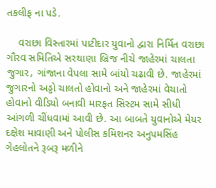તકલીફ ના પડે.

    વરાછા વિસ્તારમાં પાટીદાર યુવાનો દ્વારા નિર્મિત વરાછા ગૌરવ સમિતિએ સરથાણા બ્રિજ નીચે જાહેરમાં ચાલતા જુગાર, ગાંજાના વેપલા સામે બાંયો ચઢાવી છે. જાહેરમાં જુગારનો અડ્ડો ચાલતો હોવાનો અને જાહેરમાં વેચાતો હોવાનો વીડિયો બનાવી મારફત સિસ્ટમ સામે સીધી આંગળી ચીંધવામાં આવી છે. આ બાબતે યુવાનોએ મેયર દક્ષેશ માવાણી અને પોલીસ કમિશનર અનુપમસિંહ ગેહલોતને રૂબરૂ મળીને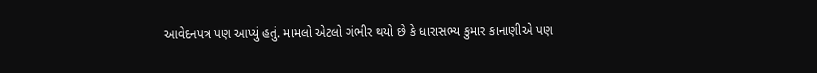આવેદનપત્ર પણ આપ્યું હતું. મામલો એટલો ગંભીર થયો છે કે ધારાસભ્ય કુમાર કાનાણીએ પણ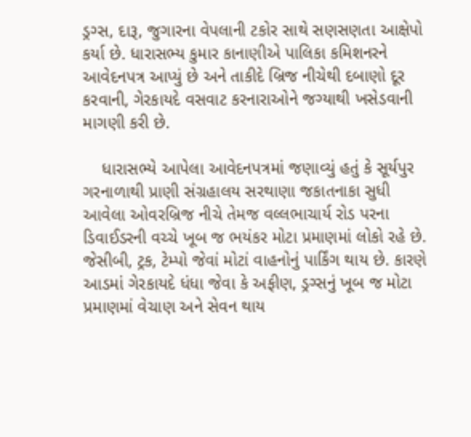ડ્રગ્સ, દારૂ, જુગારના વેપલાની ટકોર સાથે સણસણતા આક્ષેપો કર્યા છે. ધારાસભ્ય કુમાર કાનાણીએ પાલિકા કમિશનરને આવેદનપત્ર આપ્યું છે અને તાકીદે બ્રિજ નીચેથી દબાણો દૂર કરવાની, ગેરકાયદે વસવાટ કરનારાઓને જગ્યાથી ખસેડવાની માગણી કરી છે.

    ધારાસભ્યે આપેલા આવેદનપત્રમાં જણાવ્યું હતું કે સૂર્યપુર ગરનાળાથી પ્રાણી સંગ્રહાલય સરથાણા જકાતનાકા સુધી આવેલા ઓવરબ્રિજ નીચે તેમજ વલ્લભાચાર્ય રોડ પરના ડિવાઈડરની વચ્ચે ખૂબ જ ભયંકર મોટા પ્રમાણમાં લોકો રહે છે. જેસીબી, ટ્રક, ટેમ્પો જેવાં મોટાં વાહનોનું પાર્કિંગ થાય છે. કારણે આડમાં ગેરકાયદે ધંધા જેવા કે અફીણ, ડ્રગ્સનું ખૂબ જ મોટા પ્રમાણમાં વેચાણ અને સેવન થાય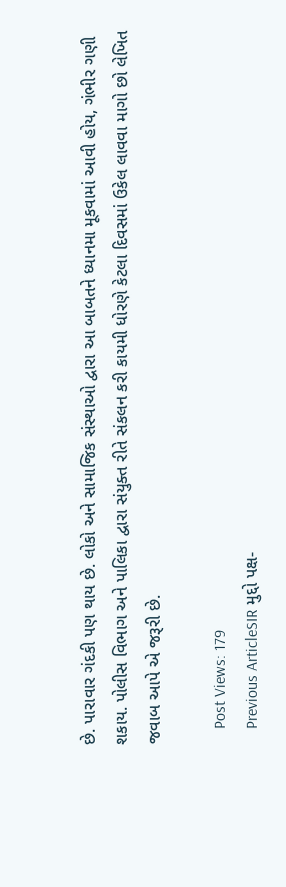છે. પારાવાર ગંદકી પણ થાય છે. લોકો અને સામાજિક સંસ્થાઓ દ્વારા આ બાબતને ધ્યાનમા મૂકવામાં આવી હોય, ગંભીર ગણી શકાય. પોલીસ વિભાગ અને પાલિકા દ્વારા સંયુક્ત રીતે સંકલન કરી કાયમી ધોરણે કેટલા દિવસમાં ઉકેલ લાવવા માગો છો લેખિત જવાબ આપે એ જરૂરી છે.

    Post Views: 179
    Previous ArticleSIR મુદ્દો પક્ષ-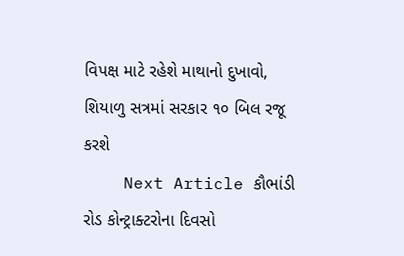વિપક્ષ માટે રહેશે માથાનો દુખાવો, શિયાળુ સત્રમાં સરકાર ૧૦ બિલ રજૂ કરશે
    Next Article કૌભાંડી રોડ કોન્ટ્રાક્ટરોના દિવસો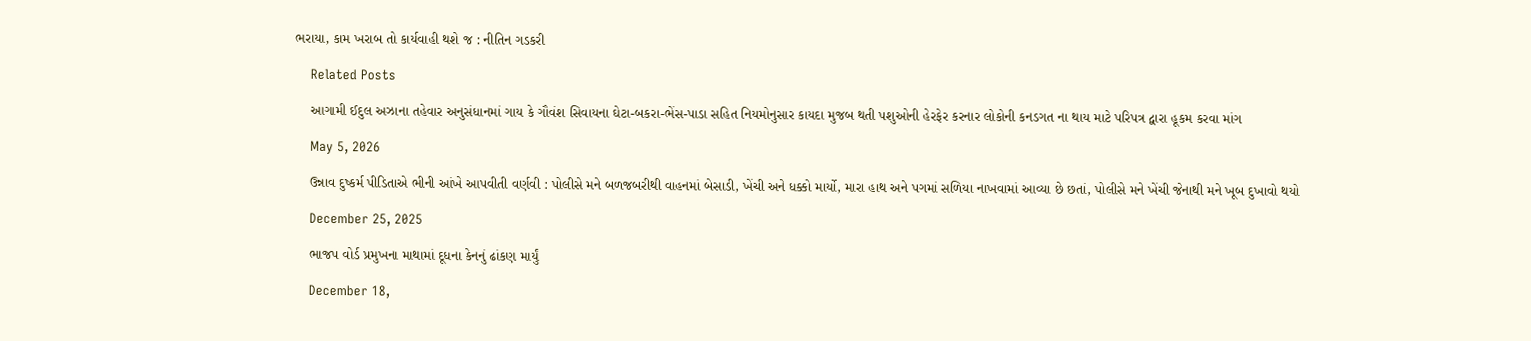ભરાયા, કામ ખરાબ તો કાર્યવાહી થશે જ : નીતિન ગડકરી

    Related Posts

    આગામી ઈદુલ અઝાના તહેવાર અનુસંધાનમાં ગાય કે ગૌવંશ સિવાયના ઘેટા-બકરા-ભેંસ-પાડા સહિત નિયમોનુસાર કાયદા મુજબ થતી પશુઓની હેરફેર કરનાર લોકોની કનડગત ના થાય માટે પરિપત્ર દ્વારા હૂકમ કરવા માંગ

    May 5, 2026

    ઉન્નાવ દુષ્કર્મ પીડિતાએ ભીની આંખે આપવીતી વર્ણવી : પોલીસે મને બળજબરીથી વાહનમાં બેસાડી, ખેંચી અને ધક્કો માર્યો, મારા હાથ અને પગમાં સળિયા નાખવામાં આવ્યા છે છતાં, પોલીસે મને ખેંચી જેનાથી મને ખૂબ દુખાવો થયો

    December 25, 2025

    ભાજપ વોર્ડ પ્રમુખના માથામાં દૂધના કેનનું ઢાંકણ માર્યું

    December 18,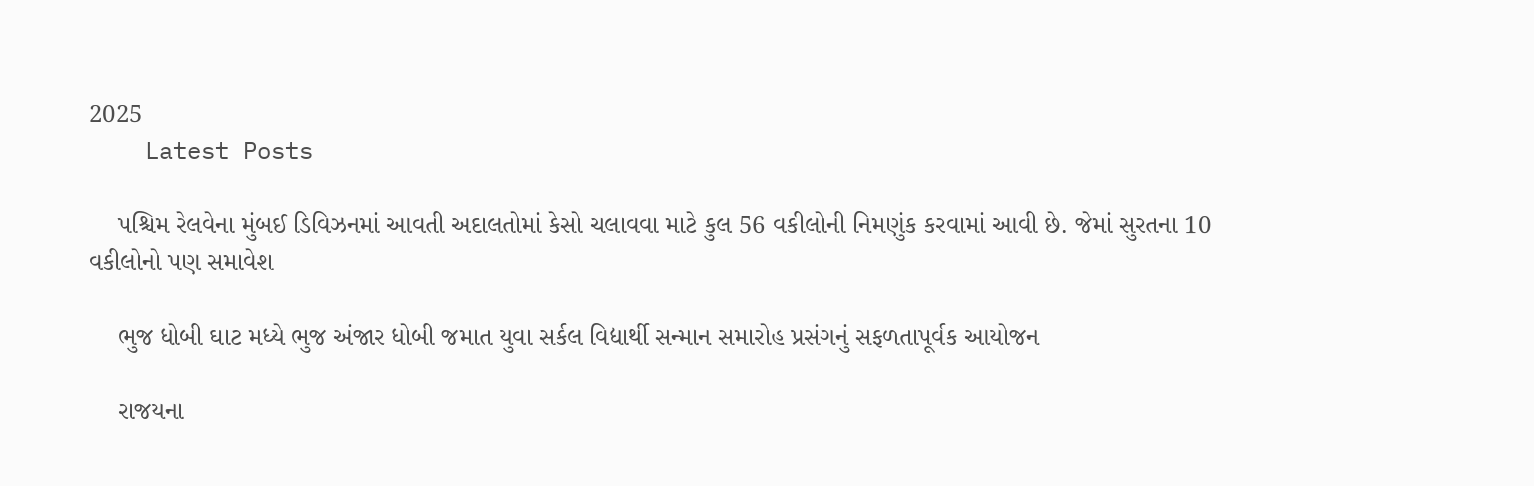2025
    Latest Posts

    પશ્ચિમ રેલવેના મુંબઈ ડિવિઝનમાં આવતી અદાલતોમાં કેસો ચલાવવા માટે કુલ 56 વકીલોની નિમણુંક કરવામાં આવી છે. જેમાં સુરતના 10 વકીલોનો પણ સમાવેશ

    ભુજ ધોબી ઘાટ મધ્યે ભુજ અંજાર ધોબી જમાત યુવા સર્કલ વિદ્યાર્થી સન્માન સમારોહ પ્રસંગનું સફળતાપૂર્વક આયોજન

    રાજયના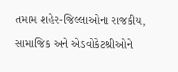તમામ શહેર-જિલ્લાઓના રાજકીય, સામાજિક અને એડવોકેટશ્રીઓને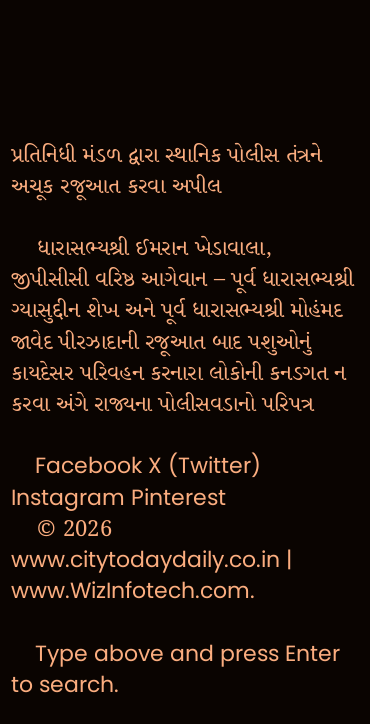પ્રતિનિધી મંડળ દ્વારા સ્થાનિક પોલીસ તંત્રને અચૂક રજૂઆત કરવા અપીલ

    ધારાસભ્યશ્રી ઈમરાન ખેડાવાલા, જીપીસીસી વરિષ્ઠ આગેવાન – પૂર્વ ધારાસભ્યશ્રી ગ્યાસુદ્દીન શેખ અને પૂર્વ ધારાસભ્યશ્રી મોહંમદ જાવેદ પીરઝાદાની રજૂઆત બાદ પશુઓનું કાયદેસર પરિવહન કરનારા લોકોની કનડગત ન કરવા અંગે રાજ્યના પોલીસવડાનો પરિપત્ર

    Facebook X (Twitter) Instagram Pinterest
    © 2026 www.citytodaydaily.co.in | www.WizInfotech.com.

    Type above and press Enter to search.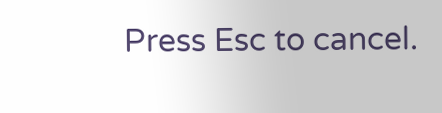Press Esc to cancel.